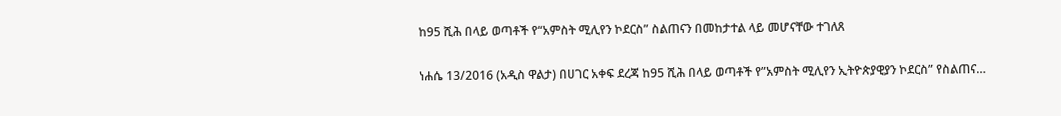ከ95 ሺሕ በላይ ወጣቶች የ“አምስት ሚሊየን ኮደርስ” ስልጠናን በመከታተል ላይ መሆናቸው ተገለጸ

ነሐሴ 13/2016 (አዲስ ዋልታ) በሀገር አቀፍ ደረጃ ከ95 ሺሕ በላይ ወጣቶች የ”አምስት ሚሊየን ኢትዮጵያዊያን ኮደርስ” የስልጠና…